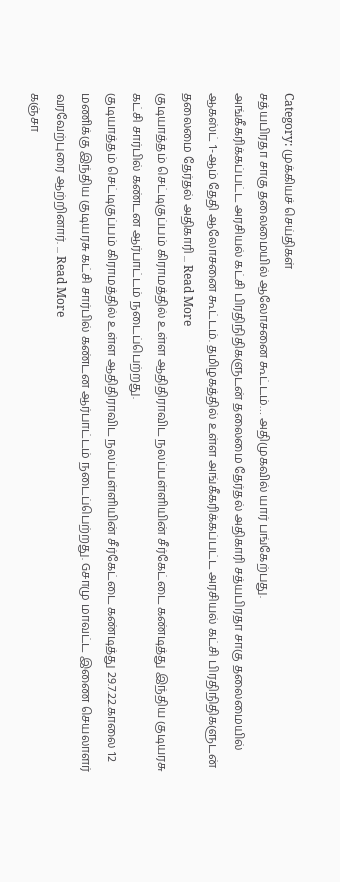Category: முக்கியச் செய்திகள்
சத்யபிரதா சாகு தலைமையில் ஆலோசனை கூட்டம்… அதிமுகவில் யார் பங்கேற்பது.
அங்கீகரிக்கப்பட்ட அரசியல் கட்சி பிரதிநிதிகளுடன் தலைமை தேர்தல் அதிகாரி சத்யபிரதா சாகு தலைமையில் ஆகஸ்ட் 1-ஆம் தேதி ஆலோசனை கூட்டம். தமிழகத்தில் உள்ள அங்கீகரிக்கப்பட்ட அரசியல் கட்சி பிரதிநிதிகளுடன் தலைமை தேர்தல் அதிகாரி ... Read More
குடியாத்தம் செட்டிகுப்பம் கிராமத்தில் உள்ள ஆதிதிராவிட நலப்பள்ளியின் சீர்கேட்டை கண்டித்து இந்திய குடியரசு கட்சி சார்பில் கண்டன ஆர்பாட்டம் நடைப்பெற்றது.
குடியாத்தம் செட்டிகுப்பம் கிராமத்தில் உள்ள ஆதிதிராவிட நலப்பள்ளியின் சீர்கேட்டை கண்டித்து 29.7.22.காலை 12 மணிக்கு இந்திய குடியரசு கட்சி சார்பில் கண்டன ஆர்பாட்டம் நடைப்பெற்றது. Gசாமு மாவட்ட இணை செயலாளர் வரவேற்புரை ஆற்றினார். ... Read More
கஞ்சா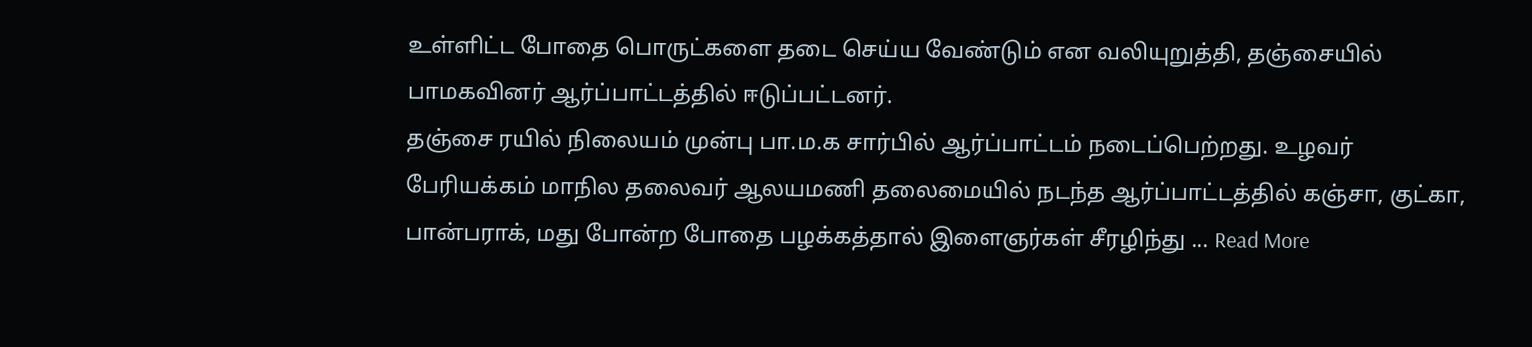உள்ளிட்ட போதை பொருட்களை தடை செய்ய வேண்டும் என வலியுறுத்தி, தஞ்சையில் பாமகவினர் ஆர்ப்பாட்டத்தில் ஈடுப்பட்டனர்.
தஞ்சை ரயில் நிலையம் முன்பு பா.ம.க சார்பில் ஆர்ப்பாட்டம் நடைப்பெற்றது. உழவர் பேரியக்கம் மாநில தலைவர் ஆலயமணி தலைமையில் நடந்த ஆர்ப்பாட்டத்தில் கஞ்சா, குட்கா, பான்பராக், மது போன்ற போதை பழக்கத்தால் இளைஞர்கள் சீரழிந்து ... Read More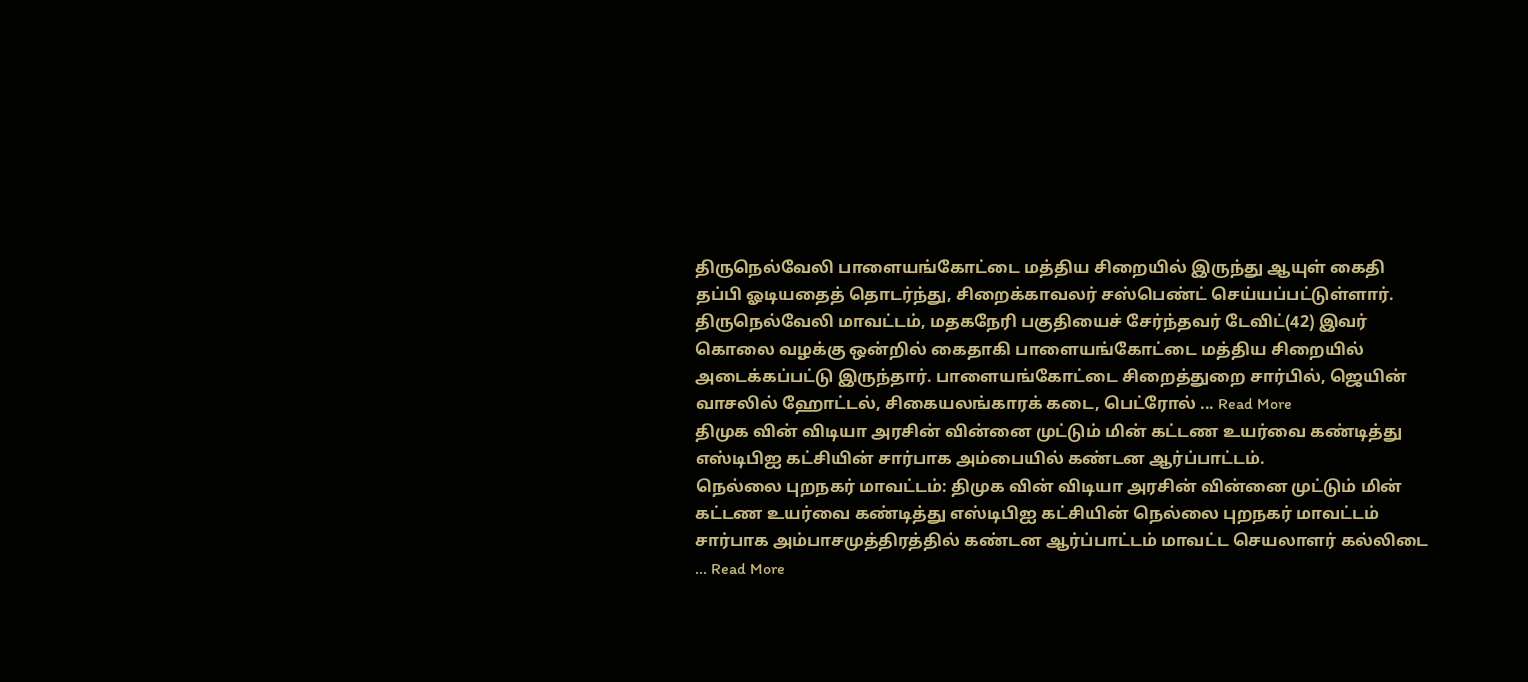திருநெல்வேலி பாளையங்கோட்டை மத்திய சிறையில் இருந்து ஆயுள் கைதி தப்பி ஓடியதைத் தொடர்ந்து, சிறைக்காவலர் சஸ்பெண்ட் செய்யப்பட்டுள்ளார்.
திருநெல்வேலி மாவட்டம், மதகநேரி பகுதியைச் சேர்ந்தவர் டேவிட்(42) இவர் கொலை வழக்கு ஒன்றில் கைதாகி பாளையங்கோட்டை மத்திய சிறையில் அடைக்கப்பட்டு இருந்தார். பாளையங்கோட்டை சிறைத்துறை சார்பில், ஜெயின் வாசலில் ஹோட்டல், சிகையலங்காரக் கடை, பெட்ரோல் ... Read More
திமுக வின் விடியா அரசின் வின்னை முட்டும் மின் கட்டண உயர்வை கண்டித்து எஸ்டிபிஐ கட்சியின் சார்பாக அம்பையில் கண்டன ஆர்ப்பாட்டம்.
நெல்லை புறநகர் மாவட்டம்: திமுக வின் விடியா அரசின் வின்னை முட்டும் மின் கட்டண உயர்வை கண்டித்து எஸ்டிபிஐ கட்சியின் நெல்லை புறநகர் மாவட்டம் சார்பாக அம்பாசமுத்திரத்தில் கண்டன ஆர்ப்பாட்டம் மாவட்ட செயலாளர் கல்லிடை ... Read More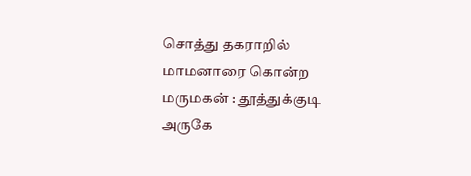சொத்து தகராறில் மாமனாரை கொன்ற மருமகன் : தூத்துக்குடி அருகே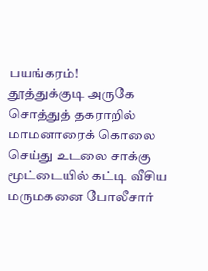பயங்கரம்!
தூத்துக்குடி அருகே சொத்துத் தகராறில் மாமனாரைக் கொலை செய்து உடலை சாக்கு மூட்டையில் கட்டி வீசிய மருமகனை போலீசார்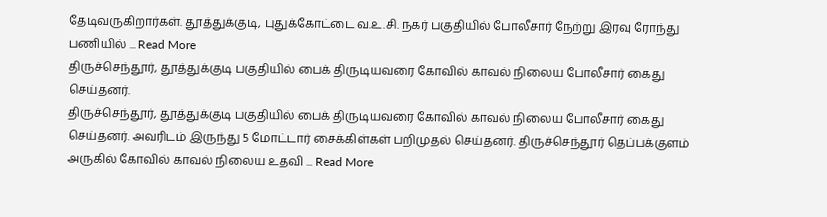தேடிவருகிறார்கள். தூத்துக்குடி, புதுக்கோட்டை வ.உ.சி. நகர் பகுதியில் போலீசார் நேற்று இரவு ரோந்து பணியில் ... Read More
திருச்செந்தூர், தூத்துக்குடி பகுதியில் பைக் திருடியவரை கோவில் காவல் நிலைய போலீசார் கைது செய்தனர்.
திருச்செந்தூர், தூத்துக்குடி பகுதியில் பைக் திருடியவரை கோவில் காவல் நிலைய போலீசார் கைது செய்தனர். அவரிடம் இருந்து 5 மோட்டார் சைக்கிள்கள் பறிமுதல் செய்தனர். திருச்செந்தூர் தெப்பக்குளம் அருகில் கோவில் காவல் நிலைய உதவி ... Read More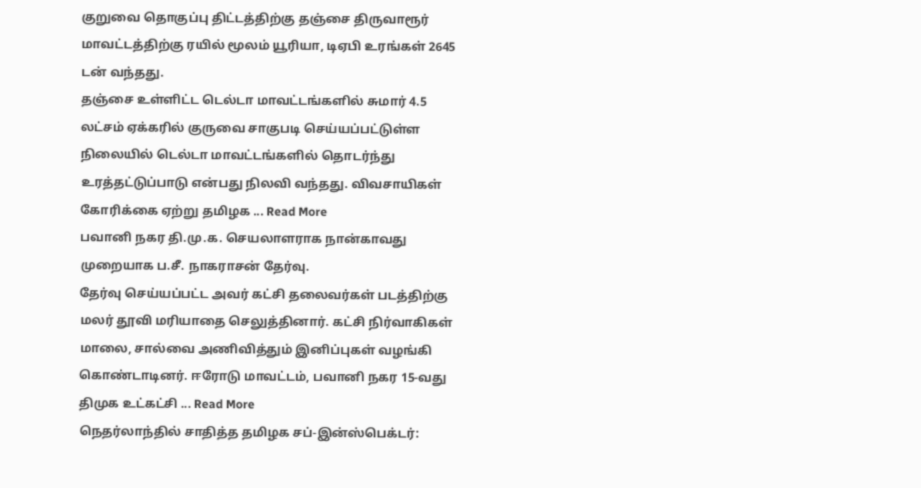குறுவை தொகுப்பு திட்டத்திற்கு தஞ்சை திருவாரூர் மாவட்டத்திற்கு ரயில் மூலம் யூரியா, டிஏபி உரங்கள் 2645 டன் வந்தது.
தஞ்சை உள்ளிட்ட டெல்டா மாவட்டங்களில் சுமார் 4.5 லட்சம் ஏக்கரில் குருவை சாகுபடி செய்யப்பட்டுள்ள நிலையில் டெல்டா மாவட்டங்களில் தொடர்ந்து உரத்தட்டுப்பாடு என்பது நிலவி வந்தது. விவசாயிகள் கோரிக்கை ஏற்று தமிழக ... Read More
பவானி நகர தி.மு.க. செயலாளராக நான்காவது முறையாக ப.சீ. நாகராசன் தேர்வு.
தேர்வு செய்யப்பட்ட அவர் கட்சி தலைவர்கள் படத்திற்கு மலர் தூவி மரியாதை செலுத்தினார். கட்சி நிர்வாகிகள் மாலை, சால்வை அணிவித்தும் இனிப்புகள் வழங்கி கொண்டாடினர். ஈரோடு மாவட்டம், பவானி நகர 15-வது திமுக உட்கட்சி ... Read More
நெதர்லாந்தில் சாதித்த தமிழக சப்-இன்ஸ்பெக்டர்: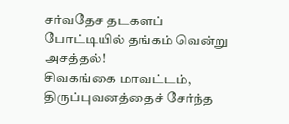சர்வதேச தடகளப் போட்டியில் தங்கம் வென்று அசத்தல்!
சிவகங்கை மாவட்டம், திருப்புவனத்தைச் சேர்ந்த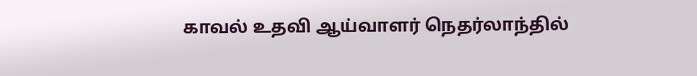காவல் உதவி ஆய்வாளர் நெதர்லாந்தில்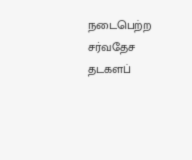நடைபெற்ற சர்வதேச தடகளப்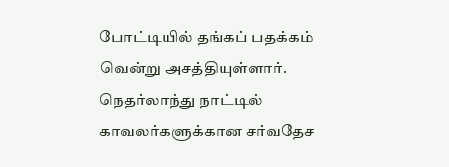போட்டியில் தங்கப் பதக்கம் வென்று அசத்தியுள்ளார். நெதர்லாந்து நாட்டில் காவலர்களுக்கான சர்வதேச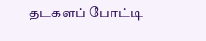தடகளப் போட்டி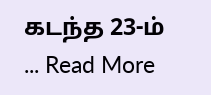கடந்த 23-ம் ... Read More